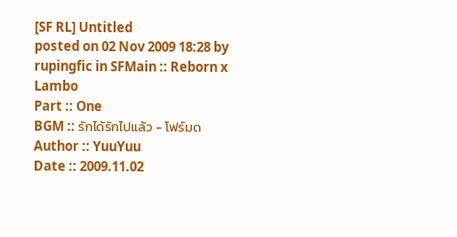[SF RL] Untitled
posted on 02 Nov 2009 18:28 by rupingfic in SFMain :: Reborn x Lambo
Part :: One
BGM :: รักได้รักไปแล้ว - โฟร์มด
Author :: YuuYuu
Date :: 2009.11.02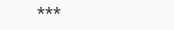***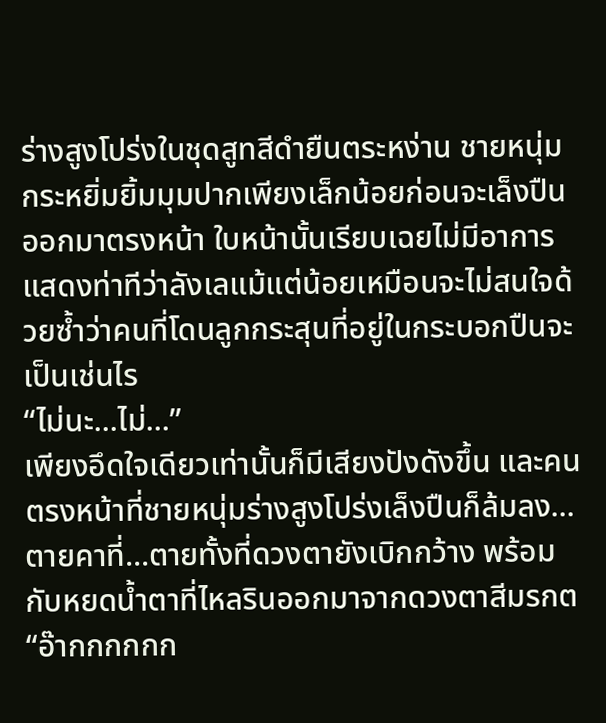ร่างสูงโปร่งในชุดสูทสีดำยืนตระหง่าน ชายหนุ่มกระหยิ่มยิ้มมุมปากเพียงเล็กน้อยก่อนจะเล็งปืนออกมาตรงหน้า ใบหน้านั้นเรียบเฉยไม่มีอาการแสดงท่าทีว่าลังเลแม้แต่น้อยเหมือนจะไม่สนใจด้วยซ้ำว่าคนที่โดนลูกกระสุนที่อยู่ในกระบอกปืนจะเป็นเช่นไร
“ไม่นะ...ไม่...”
เพียงอึดใจเดียวเท่านั้นก็มีเสียงปังดังขึ้น และคนตรงหน้าที่ชายหนุ่มร่างสูงโปร่งเล็งปืนก็ล้มลง...ตายคาที่...ตายทั้งที่ดวงตายังเบิกกว้าง พร้อมกับหยดน้ำตาที่ไหลรินออกมาจากดวงตาสีมรกต
“อ๊ากกกกกก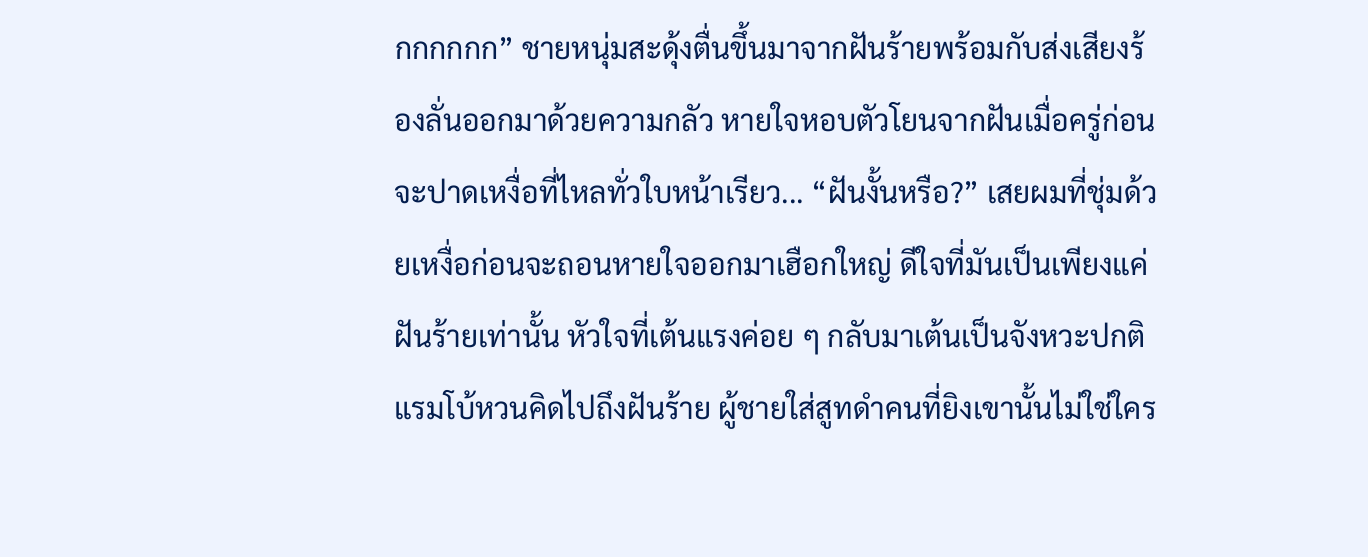กกกกกก” ชายหนุ่มสะดุ้งตื่นขึ้นมาจากฝันร้ายพร้อมกับส่งเสียงร้องลั่นออกมาด้วยความกลัว หายใจหอบตัวโยนจากฝันเมื่อครู่ก่อนจะปาดเหงื่อที่ไหลทั่วใบหน้าเรียว... “ฝันงั้นหรือ?” เสยผมที่ชุ่มด้วยเหงื่อก่อนจะถอนหายใจออกมาเฮือกใหญ่ ดีใจที่มันเป็นเพียงแค่ฝันร้ายเท่านั้น หัวใจที่เต้นแรงค่อย ๆ กลับมาเต้นเป็นจังหวะปกติ
แรมโบ้หวนคิดไปถึงฝันร้าย ผู้ชายใส่สูทดำคนที่ยิงเขานั้นไม่ใช่ใคร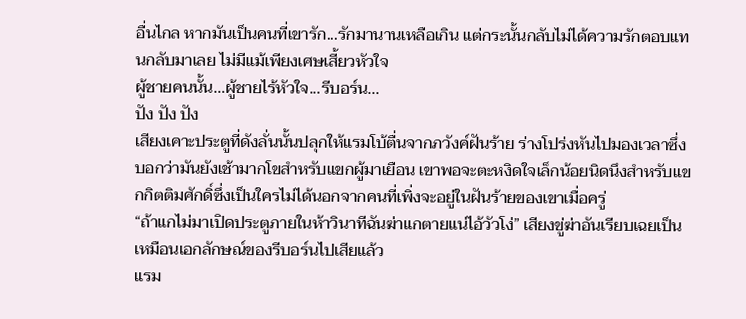อื่นไกล หากมันเป็นคนที่เขารัก...รักมานานเหลือเกิน แต่กระนั้นกลับไม่ได้ความรักตอบแทนกลับมาเลย ไม่มีแม้เพียงเศษเสี้ยวหัวใจ
ผู้ชายคนนั้น…ผู้ชายไร้หัวใจ...รีบอร์น...
ปัง ปัง ปัง
เสียงเคาะประตูที่ดังลั่นนั้นปลุกให้แรมโบ้ตื่นจากภวังค์ฝันร้าย ร่างโปร่งหันไปมองเวลาซึ่งบอกว่ามันยังเช้ามากโขสำหรับแขกผู้มาเยือน เขาพอจะตะหงิดใจเล็กน้อยนิดนึงสำหรับแขกกิตติมศักดิ์ซึ่งเป็นใครไม่ได้นอกจากคนที่เพิ่งจะอยู่ในฝันร้ายของเขาเมื่อครู่
“ถ้าแกไม่มาเปิดประตูภายในห้าวินาทีฉันฆ่าแกตายแน่ไอ้วัวโง่” เสียงขู่ฆ่าอันเรียบเฉยเป็นเหมือนเอกลักษณ์ของรีบอร์นไปเสียแล้ว
แรม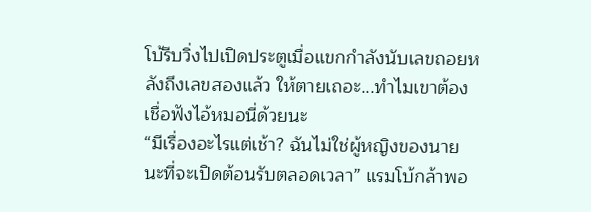โบ้รีบวิ่งไปเปิดประตูเมื่อแขกกำลังนับเลขถอยหลังถึงเลขสองแล้ว ให้ตายเถอะ...ทำไมเขาต้องเชื่อฟังไอ้หมอนี่ด้วยนะ
“มีเรื่องอะไรแต่เช้า? ฉันไม่ใช่ผู้หญิงของนายนะที่จะเปิดต้อนรับตลอดเวลา” แรมโบ้กล้าพอ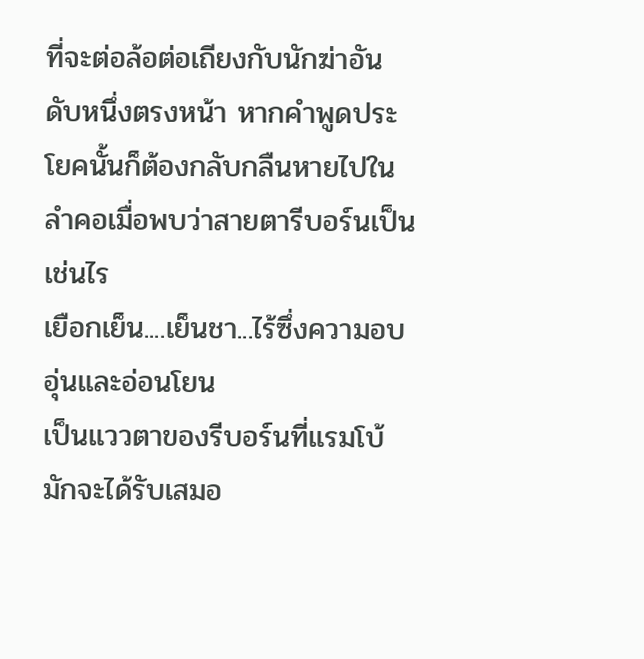ที่จะต่อล้อต่อเถียงกับนักฆ่าอันดับหนึ่งตรงหน้า หากคำพูดประโยคนั้นก็ต้องกลับกลืนหายไปในลำคอเมื่อพบว่าสายตารีบอร์นเป็นเช่นไร
เยือกเย็น....เย็นชา...ไร้ซึ่งความอบอุ่นและอ่อนโยน
เป็นแววตาของรีบอร์นที่แรมโบ้มักจะได้รับเสมอ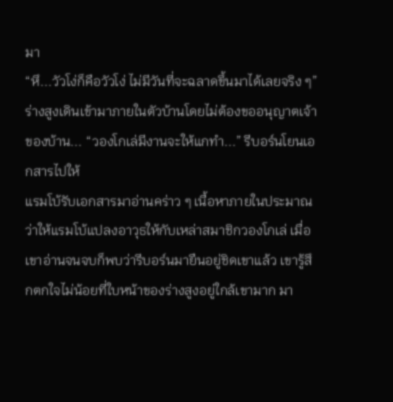มา
“หึ...วัวโง่ก็คือวัวโง่ ไม่มีวันที่จะฉลาดขึ้นมาได้เลยจริง ๆ” ร่างสูงเดินเข้ามาภายในตัวบ้านโดยไม่ต้องขออนุญาตเจ้าของบ้าน... “วองโกเล่มีงานจะให้แกทำ...” รีบอร์นโยนเอกสารไปให้
แรมโบ้รับเอกสารมาอ่านคร่าว ๆ เนื้อหาภายในประมาณว่าให้แรมโบ้แปลงอาวุธให้กับเหล่าสมาชิกวองโกเล่ เมื่อเขาอ่านจนจบก็พบว่ารีบอร์นมายืนอยู่ชิดเขาแล้ว เขารู้สึกตกใจไม่น้อยที่ใบหน้าของร่างสูงอยู่ใกล้เขามาก มา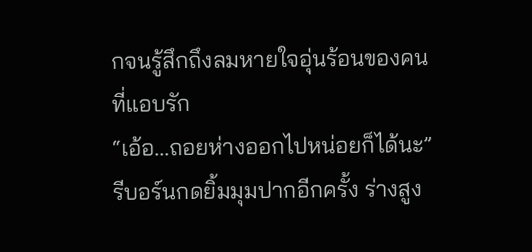กจนรู้สึกถึงลมหายใจอุ่นร้อนของคนที่แอบรัก
“เอ้อ...ถอยห่างออกไปหน่อยก็ได้นะ”
รีบอร์นกดยิ้มมุมปากอีกครั้ง ร่างสูง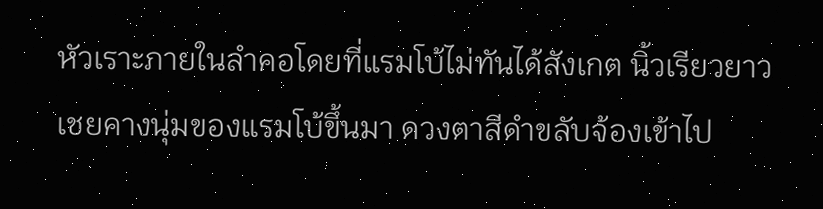หัวเราะภายในลำคอโดยที่แรมโบ้ไม่ทันได้สังเกต นิ้วเรียวยาวเชยคางนุ่มของแรมโบ้ขึ้นมา ดวงตาสีดำขลับจ้องเข้าไป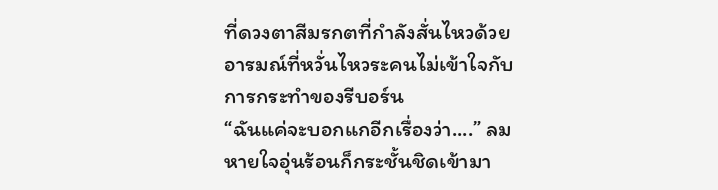ที่ดวงตาสีมรกตที่กำลังสั่นไหวด้วยอารมณ์ที่หวั่นไหวระคนไม่เข้าใจกับการกระทำของรีบอร์น
“ฉันแค่จะบอกแกอีกเรื่องว่า....” ลมหายใจอุ่นร้อนก็กระชั้นชิดเข้ามา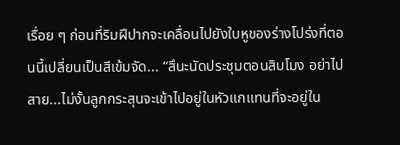เรื่อย ๆ ก่อนที่ริมฝีปากจะเคลื่อนไปยังใบหูของร่างโปร่งที่ตอนนี้เปลี่ยนเป็นสีเข้มจัด... “สึนะนัดประชุมตอนสิบโมง อย่าไปสาย...ไม่งั้นลูกกระสุนจะเข้าไปอยู่ในหัวแกแทนที่จะอยู่ใน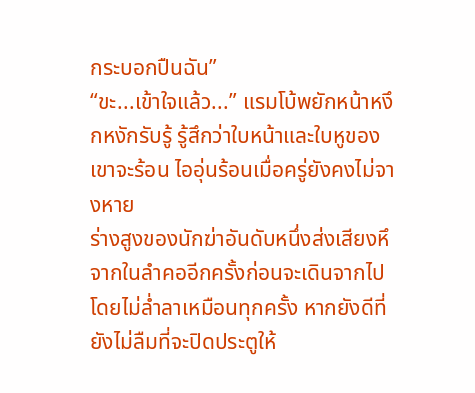กระบอกปืนฉัน”
“ขะ...เข้าใจแล้ว...” แรมโบ้พยักหน้าหงึกหงักรับรู้ รู้สึกว่าใบหน้าและใบหูของเขาจะร้อน ไออุ่นร้อนเมื่อครู่ยังคงไม่จางหาย
ร่างสูงของนักฆ่าอันดับหนึ่งส่งเสียงหึจากในลำคออีกครั้งก่อนจะเดินจากไปโดยไม่ล่ำลาเหมือนทุกครั้ง หากยังดีที่ยังไม่ลืมที่จะปิดประตูให้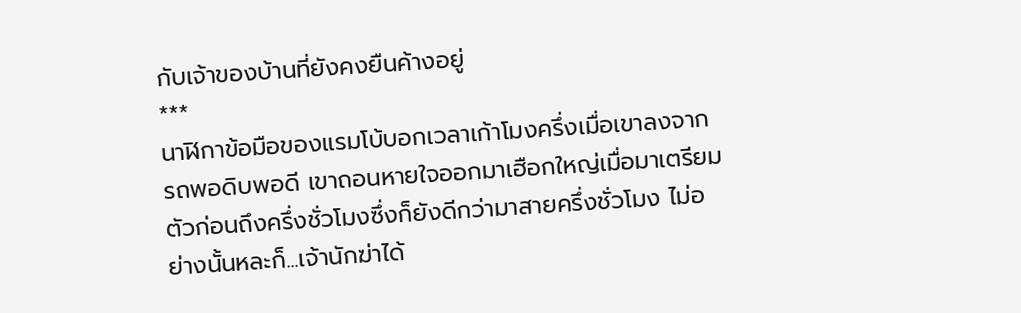กับเจ้าของบ้านที่ยังคงยืนค้างอยู่
***
นาฬิกาข้อมือของแรมโบ้บอกเวลาเก้าโมงครึ่งเมื่อเขาลงจากรถพอดิบพอดี เขาถอนหายใจออกมาเฮือกใหญ่เมื่อมาเตรียมตัวก่อนถึงครึ่งชั่วโมงซึ่งก็ยังดีกว่ามาสายครึ่งชั่วโมง ไม่อย่างนั้นหละก็...เจ้านักฆ่าได้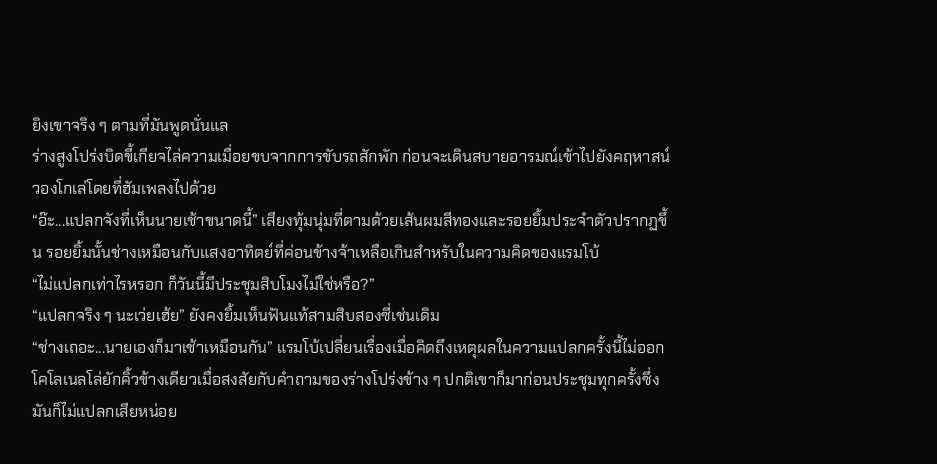ยิงเขาจริง ๆ ตามที่มันพูดนั่นแล
ร่างสูงโปร่งบิดขี้เกียจไล่ความเมื่อยขบจากการขับรถสักพัก ก่อนจะเดินสบายอารมณ์เข้าไปยังคฤหาสน์วองโกเล่โดยที่ฮัมเพลงไปด้วย
“อ๊ะ...แปลกจังที่เห็นนายเช้าขนาดนี้” เสียงทุ้มนุ่มที่ตามด้วยเส้นผมสีทองและรอยยิ้มประจำตัวปรากฏขึ้น รอยยิ้มนั้นช่างเหมือนกับแสงอาทิตย์ที่ค่อนข้างจ้าเหลือเกินสำหรับในความคิดของแรมโบ้
“ไม่แปลกเท่าไรหรอก ก็วันนี้มีประชุมสิบโมงไม่ใช่หรือ?”
“แปลกจริง ๆ นะเว่ยเฮ้ย” ยังคงยิ้มเห็นฟันแท้สามสิบสองซี่เช่นเดิม
“ช่างเถอะ...นายเองก็มาเช้าเหมือนกัน” แรมโบ้เปลี่ยนเรื่องเมื่อคิดถึงเหตุผลในความแปลกครั้งนี้ไม่ออก
โคโลเนลโล่ยักคิ้วข้างเดียวเมื่อสงสัยกับคำถามของร่างโปร่งข้าง ๆ ปกติเขาก็มาก่อนประชุมทุกครั้งซึ่งมันก็ไม่แปลกเสียหน่อย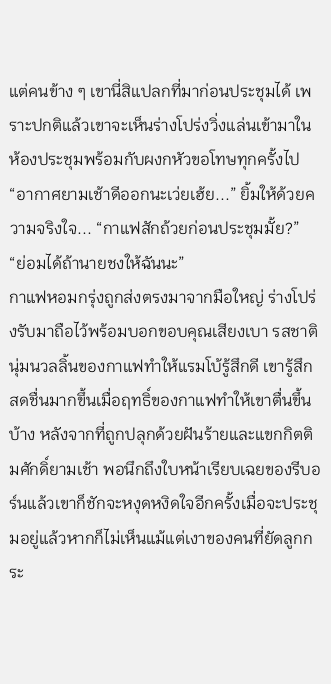แต่คนข้าง ๆ เขานี่สิแปลกที่มาก่อนประชุมได้ เพราะปกติแล้วเขาจะเห็นร่างโปร่งวิ่งแล่นเข้ามาในห้องประชุมพร้อมกับผงกหัวขอโทษทุกครั้งไป
“อากาศยามเช้าดีออกนะเว่ยเฮ้ย...” ยิ้มให้ด้วยความจริงใจ... “กาแฟสักถ้วยก่อนประชุมมั้ย?”
“ย่อมได้ถ้านายชงให้ฉันนะ”
กาแฟหอมกรุ่งถูกส่งตรงมาจากมือใหญ่ ร่างโปร่งรับมาถือไว้พร้อมบอกขอบคุณเสียงเบา รสชาตินุ่มนวลลิ้นของกาแฟทำให้แรมโบ้รู้สึกดี เขารู้สึกสดชื่นมากขึ้นเมื่อฤทธิ์ของกาแฟทำให้เขาตื่นขึ้นบ้าง หลังจากที่ถูกปลุกด้วยฝันร้ายและแขกกิตติมศักดิ์ยามเช้า พอนึกถึงใบหน้าเรียบเฉยของรีบอร์นแล้วเขาก็ชักจะหงุดหงิดใจอีกครั้งเมื่อจะประชุมอยู่แล้วหากก็ไม่เห็นแม้แต่เงาของคนที่ยัดลูกกระ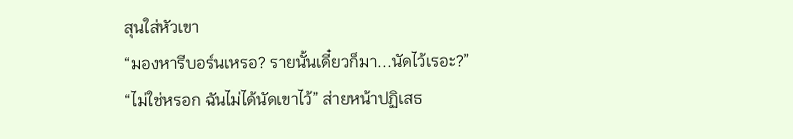สุนใส่หัวเขา
“มองหารีบอร์นเหรอ? รายนั้นเดี๋ยวก็มา...นัดไว้เรอะ?”
“ไม่ใช่หรอก ฉันไม่ได้นัดเขาไว้” ส่ายหน้าปฏิเสธ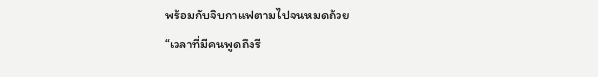พร้อมกับจิบกาแฟตามไปจนหมดถ้วย
“เวลาที่มีคนพูดถึงรี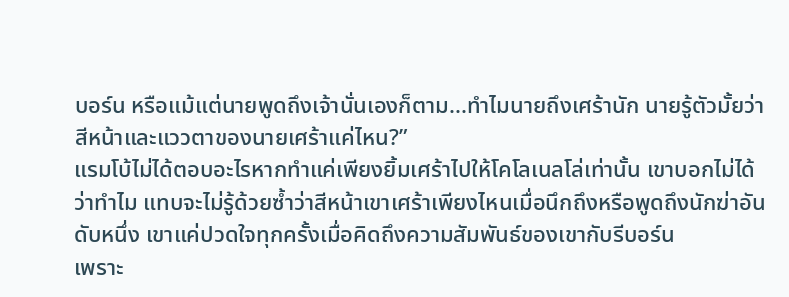บอร์น หรือแม้แต่นายพูดถึงเจ้านั่นเองก็ตาม...ทำไมนายถึงเศร้านัก นายรู้ตัวมั้ยว่าสีหน้าและแววตาของนายเศร้าแค่ไหน?”
แรมโบ้ไม่ได้ตอบอะไรหากทำแค่เพียงยิ้มเศร้าไปให้โคโลเนลโล่เท่านั้น เขาบอกไม่ได้ว่าทำไม แทบจะไม่รู้ด้วยซ้ำว่าสีหน้าเขาเศร้าเพียงไหนเมื่อนึกถึงหรือพูดถึงนักฆ่าอันดับหนึ่ง เขาแค่ปวดใจทุกครั้งเมื่อคิดถึงความสัมพันธ์ของเขากับรีบอร์น
เพราะ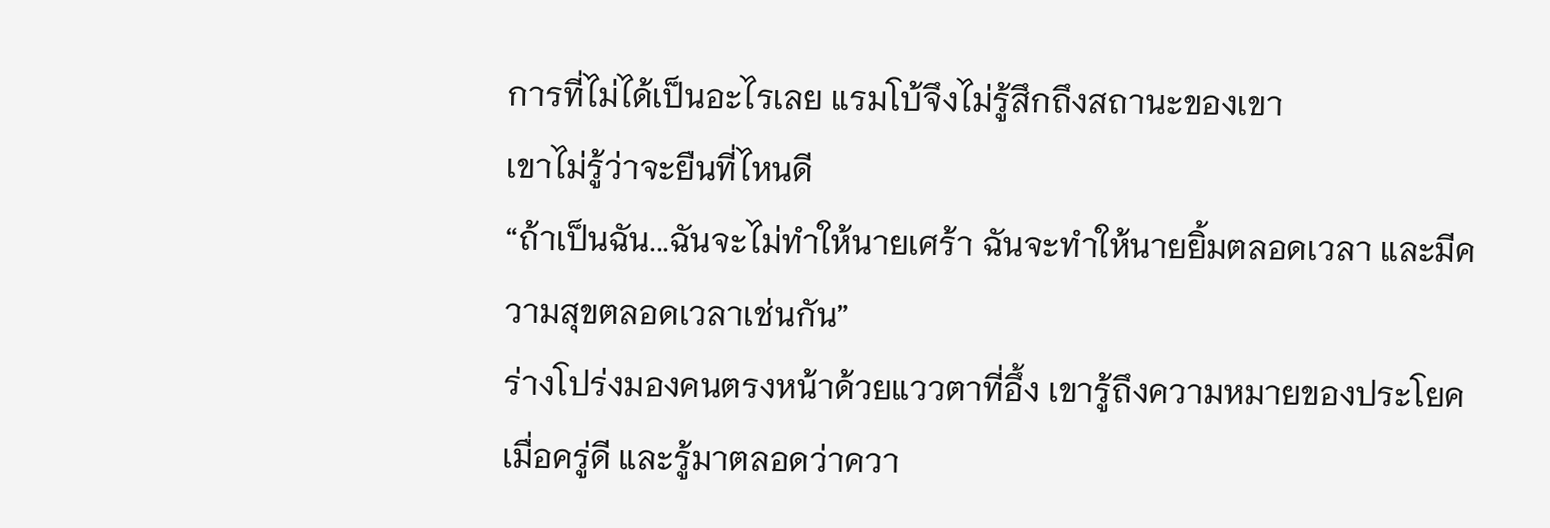การที่ไม่ได้เป็นอะไรเลย แรมโบ้จึงไม่รู้สึกถึงสถานะของเขา
เขาไม่รู้ว่าจะยืนที่ไหนดี
“ถ้าเป็นฉัน...ฉันจะไม่ทำให้นายเศร้า ฉันจะทำให้นายยิ้มตลอดเวลา และมีความสุขตลอดเวลาเช่นกัน”
ร่างโปร่งมองคนตรงหน้าด้วยแววตาที่อึ้ง เขารู้ถึงความหมายของประโยคเมื่อครู่ดี และรู้มาตลอดว่าควา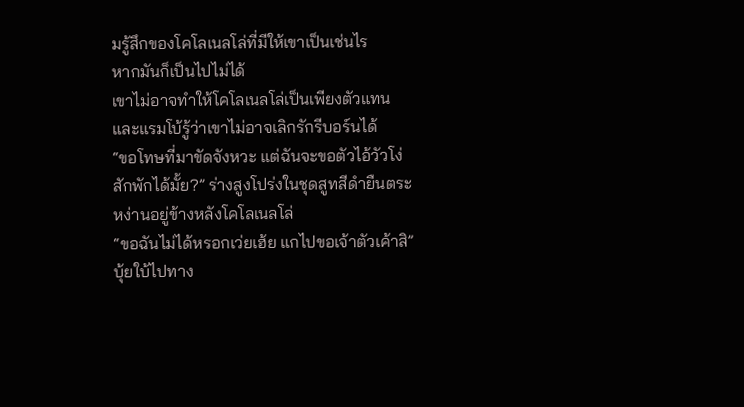มรู้สึกของโคโลเนลโล่ที่มีให้เขาเป็นเช่นไร
หากมันก็เป็นไปไม่ได้
เขาไม่อาจทำให้โคโลเนลโล่เป็นเพียงตัวแทน
และแรมโบ้รู้ว่าเขาไม่อาจเลิกรักรีบอร์นได้
“ขอโทษที่มาขัดจังหวะ แต่ฉันจะขอตัวไอ้วัวโง่สักพักได้มั้ย?” ร่างสูงโปร่งในชุดสูทสีดำยืนตระหง่านอยู่ข้างหลังโคโลเนลโล่
“ขอฉันไม่ได้หรอกเว่ยเฮ้ย แกไปขอเจ้าตัวเค้าสิ” บุ้ยใบ้ไปทาง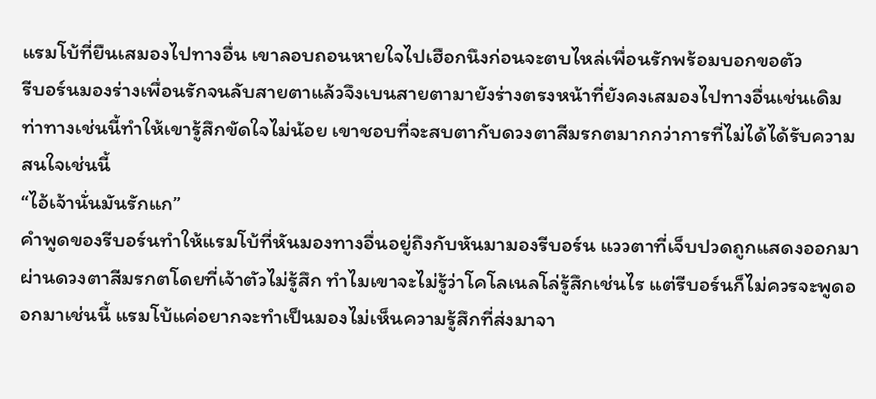แรมโบ้ที่ยืนเสมองไปทางอื่น เขาลอบถอนหายใจไปเฮือกนึงก่อนจะตบไหล่เพื่อนรักพร้อมบอกขอตัว
รีบอร์นมองร่างเพื่อนรักจนลับสายตาแล้วจึงเบนสายตามายังร่างตรงหน้าที่ยังคงเสมองไปทางอื่นเช่นเดิม ท่าทางเช่นนี้ทำให้เขารู้สึกขัดใจไม่น้อย เขาชอบที่จะสบตากับดวงตาสีมรกตมากกว่าการที่ไม่ได้ได้รับความสนใจเช่นนี้
“ไอ้เจ้านั่นมันรักแก”
คำพูดของรีบอร์นทำให้แรมโบ้ที่หันมองทางอื่นอยู่ถึงกับหันมามองรีบอร์น แววตาที่เจ็บปวดถูกแสดงออกมาผ่านดวงตาสีมรกตโดยที่เจ้าตัวไม่รู้สึก ทำไมเขาจะไม่รู้ว่าโคโลเนลโล่รู้สึกเช่นไร แต่รีบอร์นก็ไม่ควรจะพูดออกมาเช่นนี้ แรมโบ้แค่อยากจะทำเป็นมองไม่เห็นความรู้สึกที่ส่งมาจา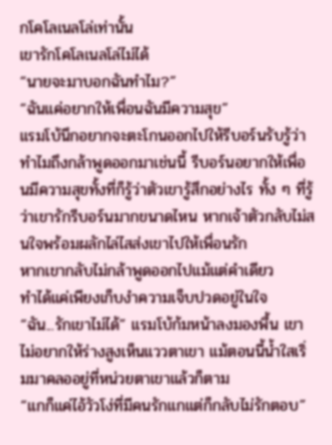กโคโลเนลโล่เท่านั้น
เขารักโคโลเนลโล่ไม่ได้
“นายจะมาบอกฉันทำไม?”
“ฉันแค่อยากให้เพื่อนฉันมีความสุข”
แรมโบ้นึกอยากจะตะโกนออกไปให้รีบอร์นรับรู้ว่าทำไมถึงกล้าพูดออกมาเช่นนี้ รีบอร์นอยากให้เพื่อนมีความสุขทั้งที่ก็รู้ว่าตัวเขารู้สึกอย่างไร ทั้ง ๆ ที่รู้ว่าเขารักรีบอร์นมากขนาดไหน หากเจ้าตัวกลับไม่สนใจพร้อมผลักไล่ไสส่งเขาไปให้เพื่อนรัก
หากเขากลับไม่กล้าพูดออกไปแม้แต่คำเดียว
ทำได้แค่เพียงเก็บงำความเจ็บปวดอยู่ในใจ
“ฉัน...รักเขาไม่ได้” แรมโบ้ก้มหน้าลงมองพื้น เขาไม่อยากให้ร่างสูงเห็นแววตาเขา แม้ตอนนี้น้ำใสเริ่มมาคลออยู่ที่หน่วยตาเขาแล้วก็ตาม
“แกก็แค่ไอ้วัวโง่ที่มีคนรักแกแต่ก็กลับไม่รักตอบ”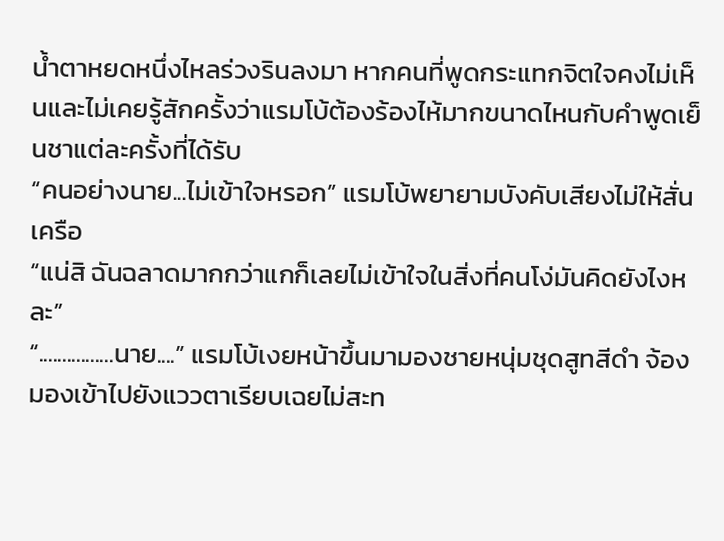น้ำตาหยดหนึ่งไหลร่วงรินลงมา หากคนที่พูดกระแทกจิตใจคงไม่เห็นและไม่เคยรู้สักครั้งว่าแรมโบ้ต้องร้องไห้มากขนาดไหนกับคำพูดเย็นชาแต่ละครั้งที่ได้รับ
“คนอย่างนาย...ไม่เข้าใจหรอก” แรมโบ้พยายามบังคับเสียงไม่ให้สั่นเครือ
“แน่สิ ฉันฉลาดมากกว่าแกก็เลยไม่เข้าใจในสิ่งที่คนโง่มันคิดยังไงหละ”
“................นาย....” แรมโบ้เงยหน้าขึ้นมามองชายหนุ่มชุดสูทสีดำ จ้องมองเข้าไปยังแววตาเรียบเฉยไม่สะท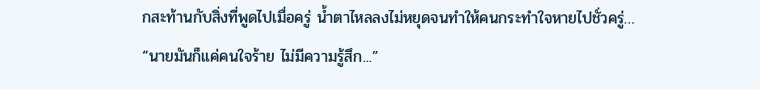กสะท้านกับสิ่งที่พูดไปเมื่อครู่ น้ำตาไหลลงไม่หยุดจนทำให้คนกระทำใจหายไปชั่วครู่… “นายมันก็แค่คนใจร้าย ไม่มีความรู้สึก...”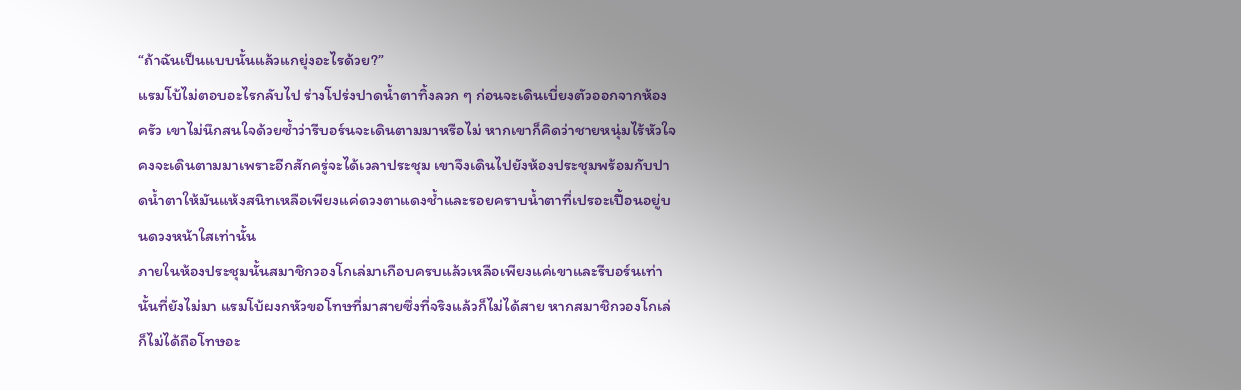“ถ้าฉันเป็นแบบนั้นแล้วแกยุ่งอะไรด้วย?”
แรมโบ้ไม่ตอบอะไรกลับไป ร่างโปร่งปาดน้ำตาทิ้งลวก ๆ ก่อนจะเดินเบี่ยงตัวออกจากห้องครัว เขาไม่นึกสนใจด้วยซ้ำว่ารีบอร์นจะเดินตามมาหรือไม่ หากเขาก็คิดว่าชายหนุ่มไร้หัวใจคงจะเดินตามมาเพราะอีกสักครู่จะได้เวลาประชุม เขาจึงเดินไปยังห้องประชุมพร้อมกับปาดน้ำตาให้มันแห้งสนิทเหลือเพียงแค่ดวงตาแดงช้ำและรอยคราบน้ำตาที่เปรอะเปื้อนอยู่บนดวงหน้าใสเท่านั้น
ภายในห้องประชุมนั้นสมาชิกวองโกเล่มาเกือบครบแล้วเหลือเพียงแค่เขาและรีบอร์นเท่านั้นที่ยังไม่มา แรมโบ้ผงกหัวขอโทษที่มาสายซึ่งที่จริงแล้วก็ไม่ได้สาย หากสมาชิกวองโกเล่ก็ไม่ได้ถือโทษอะ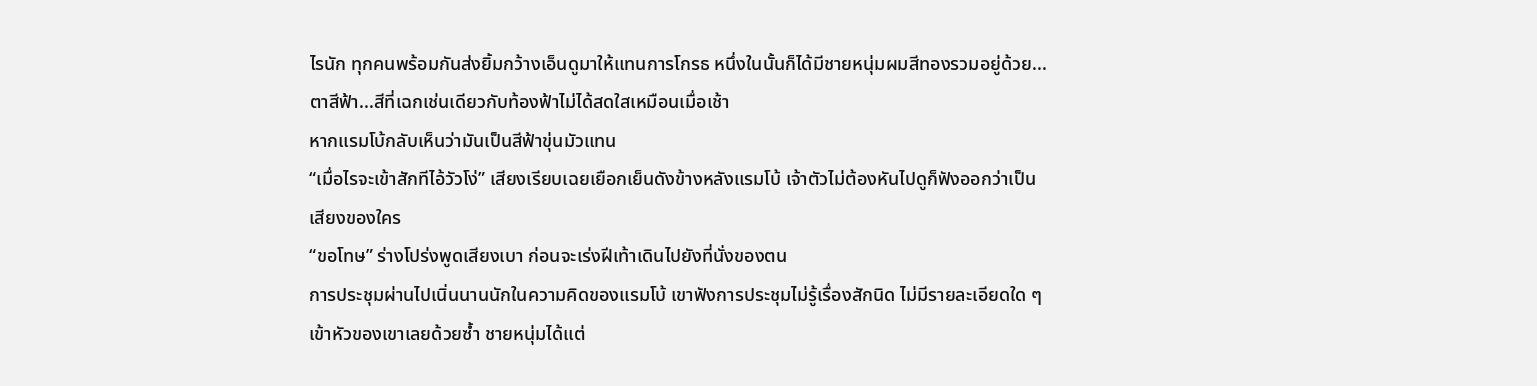ไรนัก ทุกคนพร้อมกันส่งยิ้มกว้างเอ็นดูมาให้แทนการโกรธ หนึ่งในนั้นก็ได้มีชายหนุ่มผมสีทองรวมอยู่ด้วย...
ตาสีฟ้า...สีที่เฉกเช่นเดียวกับท้องฟ้าไม่ได้สดใสเหมือนเมื่อเช้า
หากแรมโบ้กลับเห็นว่ามันเป็นสีฟ้าขุ่นมัวแทน
“เมื่อไรจะเข้าสักทีไอ้วัวโง่” เสียงเรียบเฉยเยือกเย็นดังข้างหลังแรมโบ้ เจ้าตัวไม่ต้องหันไปดูก็ฟังออกว่าเป็นเสียงของใคร
“ขอโทษ” ร่างโปร่งพูดเสียงเบา ก่อนจะเร่งฝีเท้าเดินไปยังที่นั่งของตน
การประชุมผ่านไปเนิ่นนานนักในความคิดของแรมโบ้ เขาฟังการประชุมไม่รู้เรื่องสักนิด ไม่มีรายละเอียดใด ๆ เข้าหัวของเขาเลยด้วยซ้ำ ชายหนุ่มได้แต่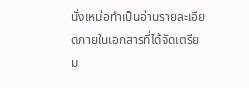นั่งเหม่อทำเป็นอ่านรายละเอียดภายในเอกสารที่ได้จัดเตรียม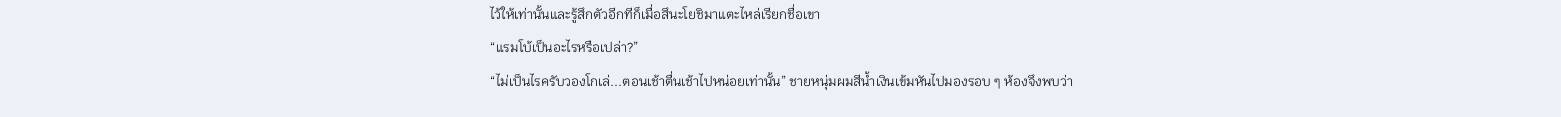ไว้ให้เท่านั้นและรู้สึกตัวอีกทีก็เมื่อสึนะโยชิมาแตะไหล่เรียกชื่อเขา
“แรมโบ้เป็นอะไรหรือเปล่า?”
“ไม่เป็นไรครับวองโกเล่...ตอนเช้าตื่นเช้าไปหน่อยเท่านั้น” ชายหนุ่มผมสีน้ำเงินเข้มหันไปมองรอบ ๆ ห้องจึงพบว่า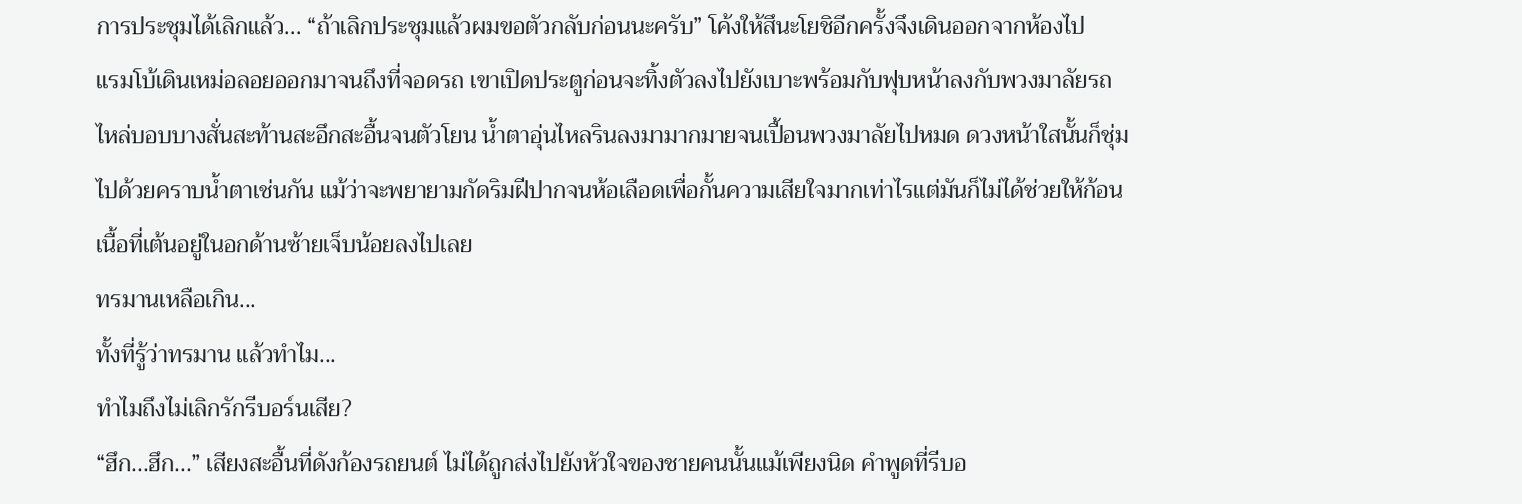การประชุมได้เลิกแล้ว... “ถ้าเลิกประชุมแล้วผมขอตัวกลับก่อนนะครับ” โค้งให้สึนะโยชิอีกครั้งจึงเดินออกจากห้องไป
แรมโบ้เดินเหม่อลอยออกมาจนถึงที่จอดรถ เขาเปิดประตูก่อนจะทิ้งตัวลงไปยังเบาะพร้อมกับฟุบหน้าลงกับพวงมาลัยรถ ไหล่บอบบางสั่นสะท้านสะอึกสะอื้นจนตัวโยน น้ำตาอุ่นไหลรินลงมามากมายจนเปื้อนพวงมาลัยไปหมด ดวงหน้าใสนั้นก็ชุ่มไปด้วยคราบน้ำตาเช่นกัน แม้ว่าจะพยายามกัดริมฝีปากจนห้อเลือดเพื่อกั้นความเสียใจมากเท่าไรแต่มันก็ไม่ได้ช่วยให้ก้อนเนื้อที่เต้นอยู่ในอกด้านซ้ายเจ็บน้อยลงไปเลย
ทรมานเหลือเกิน...
ทั้งที่รู้ว่าทรมาน แล้วทำไม...
ทำไมถึงไม่เลิกรักรีบอร์นเสีย?
“ฮึก...ฮึก...” เสียงสะอื้นที่ดังก้องรถยนต์ ไม่ได้ถูกส่งไปยังหัวใจของชายคนนั้นแม้เพียงนิด คำพูดที่รีบอ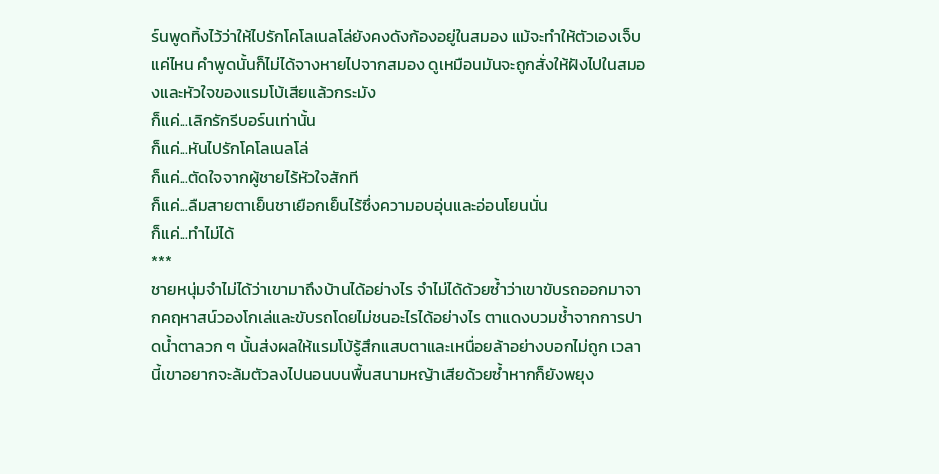ร์นพูดทิ้งไว้ว่าให้ไปรักโคโลเนลโล่ยังคงดังก้องอยู่ในสมอง แม้จะทำให้ตัวเองเจ็บแค่ไหน คำพูดนั้นก็ไม่ได้จางหายไปจากสมอง ดูเหมือนมันจะถูกสั่งให้ฝังไปในสมองและหัวใจของแรมโบ้เสียแล้วกระมัง
ก็แค่...เลิกรักรีบอร์นเท่านั้น
ก็แค่...หันไปรักโคโลเนลโล่
ก็แค่...ตัดใจจากผู้ชายไร้หัวใจสักที
ก็แค่...ลืมสายตาเย็นชาเยือกเย็นไร้ซึ่งความอบอุ่นและอ่อนโยนนั่น
ก็แค่...ทำไม่ได้
***
ชายหนุ่มจำไม่ได้ว่าเขามาถึงบ้านได้อย่างไร จำไม่ได้ด้วยซ้ำว่าเขาขับรถออกมาจากคฤหาสน์วองโกเล่และขับรถโดยไม่ชนอะไรได้อย่างไร ตาแดงบวมช้ำจากการปาดน้ำตาลวก ๆ นั้นส่งผลให้แรมโบ้รู้สึกแสบตาและเหนื่อยล้าอย่างบอกไม่ถูก เวลานี้เขาอยากจะล้มตัวลงไปนอนบนพื้นสนามหญ้าเสียด้วยซ้ำหากก็ยังพยุง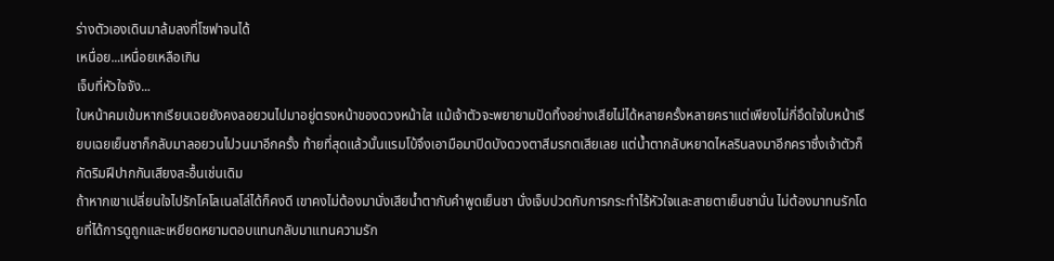ร่างตัวเองเดินมาล้มลงที่โซฟาจนได้
เหนื่อย...เหนื่อยเหลือเกิน
เจ็บที่หัวใจจัง...
ใบหน้าคมเข้มหากเรียบเฉยยังคงลอยวนไปมาอยู่ตรงหน้าของดวงหน้าใส แม้เจ้าตัวจะพยายามปัดทิ้งอย่างเสียไม่ได้หลายครั้งหลายคราแต่เพียงไม่กี่อึดใจใบหน้าเรียบเฉยเย็นชาก็กลับมาลอยวนไปวนมาอีกครั้ง ท้ายที่สุดแล้วนั้นแรมโบ้จึงเอามือมาปิดบังดวงตาสีมรกตเสียเลย แต่น้ำตากลับหยาดไหลรินลงมาอีกคราซึ่งเจ้าตัวก็กัดริมฝีปากกันเสียงสะอื้นเช่นเดิม
ถ้าหากเขาเปลี่ยนใจไปรักโคโลเนลโล่ได้ก็คงดี เขาคงไม่ต้องมานั่งเสียน้ำตากับคำพูดเย็นชา นั่งเจ็บปวดกับการกระทำไร้หัวใจและสายตาเย็นชานั่น ไม่ต้องมาทนรักโดยที่ได้การดูถูกและเหยียดหยามตอบแทนกลับมาแทนความรัก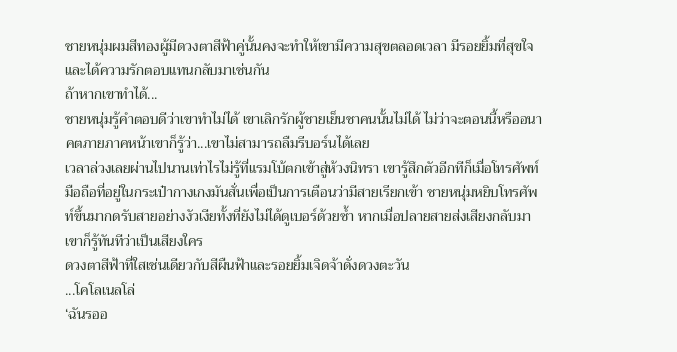ชายหนุ่มผมสีทองผู้มีดวงตาสีฟ้าคู่นั้นคงจะทำให้เขามีความสุขตลอดเวลา มีรอยยิ้มที่สุขใจและได้ความรักตอบแทนกลับมาเช่นกัน
ถ้าหากเขาทำได้...
ชายหนุ่มรู้คำตอบดีว่าเขาทำไม่ได้ เขาเลิกรักผู้ชายเย็นชาคนนั้นไม่ได้ ไม่ว่าจะตอนนี้หรืออนาคตภายภาคหน้าเขาก็รู้ว่า...เขาไม่สามารถลืมรีบอร์นได้เลย
เวลาล่วงเลยผ่านไปนานเท่าไรไม่รู้ที่แรมโบ้ตกเข้าสู่ห้วงนิทรา เขารู้สึกตัวอีกทีก็เมื่อโทรศัพท์มือถือที่อยู่ในกระเป๋ากางเกงมันสั่นเพื่อเป็นการเตือนว่ามีสายเรียกเข้า ชายหนุ่มหยิบโทรศัพท์ขึ้นมากดรับสายอย่างงัวเงียทั้งที่ยังไม่ได้ดูเบอร์ด้วยซ้ำ หากเมื่อปลายสายส่งเสียงกลับมาเขาก็รู้ทันทีว่าเป็นเสียงใคร
ดวงตาสีฟ้าที่ใสเช่นเดียวกับสีผืนฟ้าและรอยยิ้มเจิดจ้าดั่งดวงตะวัน
...โคโลเนลโล่
‘ฉันรออ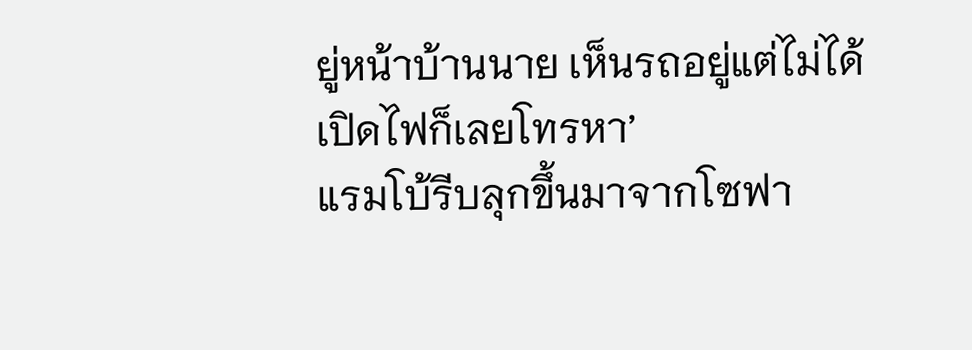ยู่หน้าบ้านนาย เห็นรถอยู่แต่ไม่ได้เปิดไฟก็เลยโทรหา’
แรมโบ้รีบลุกขึ้นมาจากโซฟา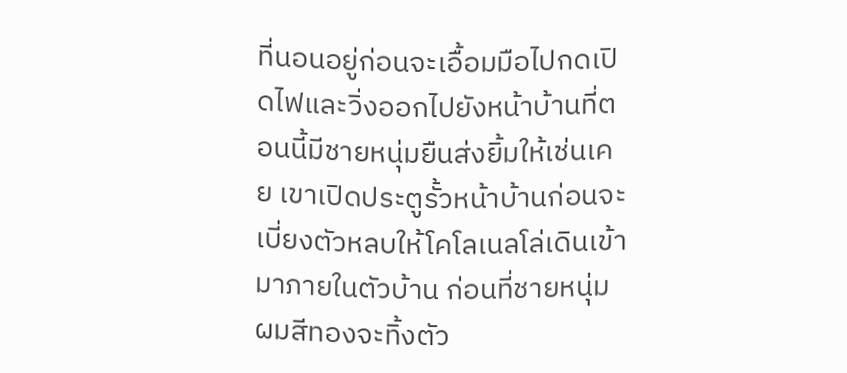ที่นอนอยู่ก่อนจะเอื้อมมือไปกดเปิดไฟและวิ่งออกไปยังหน้าบ้านที่ตอนนี้มีชายหนุ่มยืนส่งยิ้มให้เช่นเคย เขาเปิดประตูรั้วหน้าบ้านก่อนจะเบี่ยงตัวหลบให้โคโลเนลโล่เดินเข้ามาภายในตัวบ้าน ก่อนที่ชายหนุ่มผมสีทองจะทิ้งตัว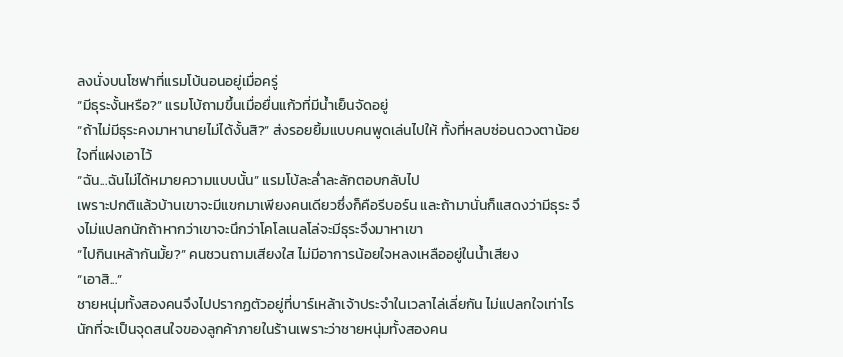ลงนั่งบนโซฟาที่แรมโบ้นอนอยู่เมื่อครู่
“มีธุระงั้นหรือ?” แรมโบ้ถามขึ้นเมื่อยื่นแก้วที่มีน้ำเย็นจัดอยู่
“ถ้าไม่มีธุระคงมาหานายไม่ได้งั้นสิ?” ส่งรอยยิ้มแบบคนพูดเล่นไปให้ ทั้งที่หลบซ่อนดวงตาน้อยใจที่แฝงเอาไว้
“ฉัน...ฉันไม่ได้หมายความแบบนั้น” แรมโบ้ละล่ำละลักตอบกลับไป
เพราะปกติแล้วบ้านเขาจะมีแขกมาเพียงคนเดียวซึ่งก็คือรีบอร์น และถ้ามานั่นก็แสดงว่ามีธุระ จึงไม่แปลกนักถ้าหากว่าเขาจะนึกว่าโคโลเนลโล่จะมีธุระจึงมาหาเขา
“ไปกินเหล้ากันมั้ย?” คนชวนถามเสียงใส ไม่มีอาการน้อยใจหลงเหลืออยู่ในน้ำเสียง
“เอาสิ...”
ชายหนุ่มทั้งสองคนจึงไปปรากฏตัวอยู่ที่บาร์เหล้าเจ้าประจำในเวลาไล่เลี่ยกัน ไม่แปลกใจเท่าไรนักที่จะเป็นจุดสนใจของลูกค้าภายในร้านเพราะว่าชายหนุ่มทั้งสองคน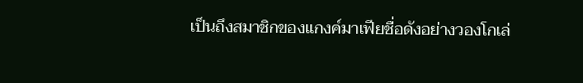เป็นถึงสมาชิกของแกงค์มาเฟียชื่อดังอย่างวองโกเล่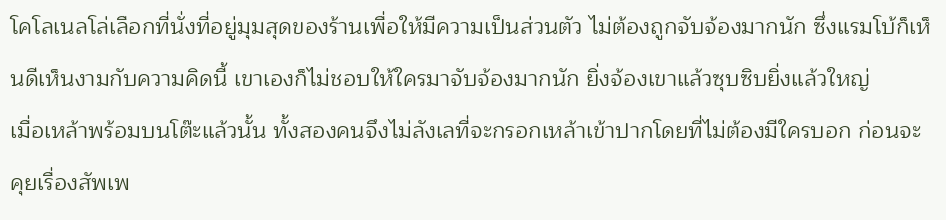โคโลเนลโล่เลือกที่นั่งที่อยู่มุมสุดของร้านเพื่อให้มีความเป็นส่วนตัว ไม่ต้องถูกจับจ้องมากนัก ซึ่งแรมโบ้ก็เห็นดีเห็นงามกับความคิดนี้ เขาเองก็ไม่ชอบให้ใครมาจับจ้องมากนัก ยิ่งจ้องเขาแล้วซุบซิบยิ่งแล้วใหญ่
เมื่อเหล้าพร้อมบนโต๊ะแล้วนั้น ทั้งสองคนจึงไม่ลังเลที่จะกรอกเหล้าเข้าปากโดยที่ไม่ต้องมีใครบอก ก่อนจะคุยเรื่องสัพเพ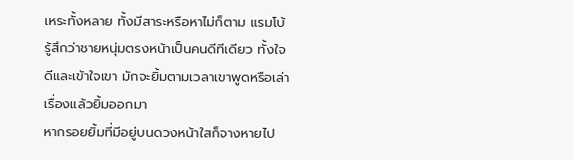เหระทั้งหลาย ทั้งมีสาระหรือหาไม่ก็ตาม แรมโบ้รู้สึกว่าชายหนุ่มตรงหน้าเป็นคนดีทีเดียว ทั้งใจดีและเข้าใจเขา มักจะยิ้มตามเวลาเขาพูดหรือเล่าเรื่องแล้วยิ้มออกมา
หากรอยยิ้มที่มีอยู่บนดวงหน้าใสก็จางหายไป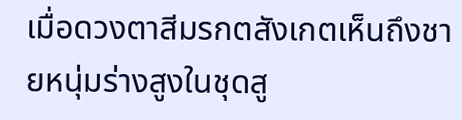เมื่อดวงตาสีมรกตสังเกตเห็นถึงชายหนุ่มร่างสูงในชุดสู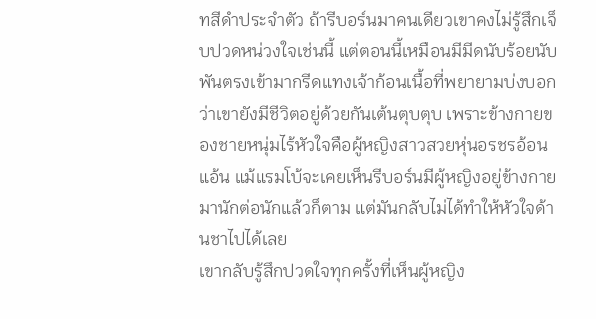ทสีดำประจำตัว ถ้ารีบอร์นมาคนเดียวเขาคงไม่รู้สึกเจ็บปวดหน่วงใจเช่นนี้ แต่ตอนนี้เหมือนมีมีดนับร้อยนับพันตรงเข้ามากรีดแทงเจ้าก้อนเนื้อที่พยายามบ่งบอกว่าเขายังมีชีวิตอยู่ด้วยกันเต้นตุบตุบ เพราะข้างกายของชายหนุ่มไร้หัวใจคือผู้หญิงสาวสวยหุ่นอรชรอ้อนแอ้น แม้แรมโบ้จะเคยเห็นรีบอร์นมีผู้หญิงอยู่ข้างกายมานักต่อนักแล้วก็ตาม แต่มันกลับไม่ได้ทำให้หัวใจด้านชาไปได้เลย
เขากลับรู้สึกปวดใจทุกครั้งที่เห็นผู้หญิง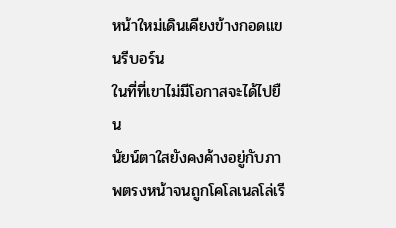หน้าใหม่เดินเคียงข้างกอดแขนรีบอร์น
ในที่ที่เขาไม่มีโอกาสจะได้ไปยืน
นัยน์ตาใสยังคงค้างอยู่กับภาพตรงหน้าจนถูกโคโลเนลโล่เรี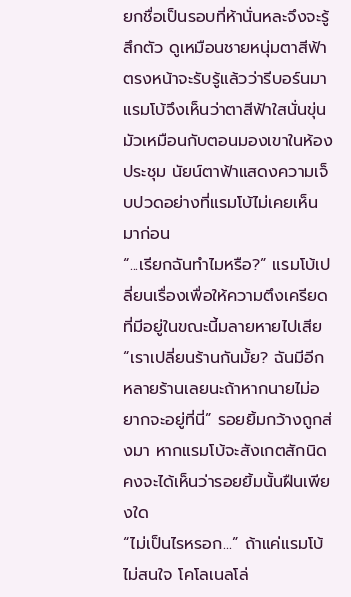ยกชื่อเป็นรอบที่ห้านั่นหละจึงจะรู้สึกตัว ดูเหมือนชายหนุ่มตาสีฟ้าตรงหน้าจะรับรู้แล้วว่ารีบอร์นมา แรมโบ้จึงเห็นว่าตาสีฟ้าใสนั่นขุ่นมัวเหมือนกับตอนมองเขาในห้องประชุม นัยน์ตาฟ้าแสดงความเจ็บปวดอย่างที่แรมโบ้ไม่เคยเห็นมาก่อน
“...เรียกฉันทำไมหรือ?” แรมโบ้เปลี่ยนเรื่องเพื่อให้ความตึงเครียดที่มีอยู่ในขณะนี้มลายหายไปเสีย
“เราเปลี่ยนร้านกันมั้ย? ฉันมีอีกหลายร้านเลยนะถ้าหากนายไม่อยากจะอยู่ที่นี่” รอยยิ้มกว้างถูกส่งมา หากแรมโบ้จะสังเกตสักนิด คงจะได้เห็นว่ารอยยิ้มนั้นฝืนเพียงใด
“ไม่เป็นไรหรอก...” ถ้าแค่แรมโบ้ไม่สนใจ โคโลเนลโล่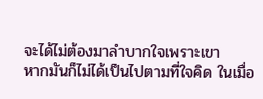จะได้ไม่ต้องมาลำบากใจเพราะเขา
หากมันก็ไม่ได้เป็นไปตามที่ใจคิด ในเมื่อ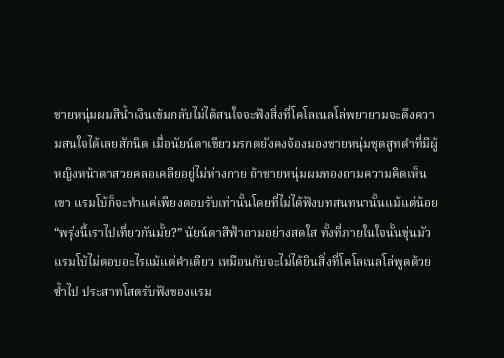ชายหนุ่มผมสีน้ำเงินเข้มกลับไม่ได้สนใจจะฟังสิ่งที่โคโลเนลโล่พยายามจะดึงความสนใจได้เลยสักนิด เมื่อนัยน์ตาเขียวมรกตยังคงจ้องมองชายหนุ่มชุดสูทดำที่มีผู้หญิงหน้าตาสวยคลอเคลียอยู่ไม่ห่างกาย ถ้าชายหนุ่มผมทองถามความคิดเห็นเขา แรมโบ้ก็จะทำแค่เพียงตอบรับเท่านั้นโดยที่ไม่ได้ฟังบทสนทนานั้นแม้แต่น้อย
“พรุ่งนี้เราไปเที่ยวกันมั้ย?” นัยน์ตาสีฟ้าถามอย่างสดใส ทั้งที่ภายในใจนั้นขุ่นมัว
แรมโบ้ไม่ตอบอะไรแม้แต่คำเดียว เหมือนกับจะไม่ได้ยินสิ่งที่โคโลเนลโล่พูดด้วยซ้ำไป ประสาทโสตรับฟังของแรม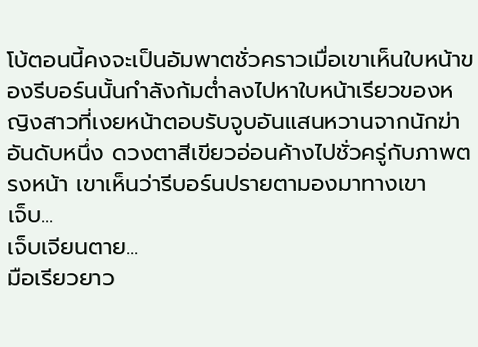โบ้ตอนนี้คงจะเป็นอัมพาตชั่วคราวเมื่อเขาเห็นใบหน้าของรีบอร์นนั้นกำลังก้มต่ำลงไปหาใบหน้าเรียวของหญิงสาวที่เงยหน้าตอบรับจูบอันแสนหวานจากนักฆ่าอันดับหนึ่ง ดวงตาสีเขียวอ่อนค้างไปชั่วครู่กับภาพตรงหน้า เขาเห็นว่ารีบอร์นปรายตามองมาทางเขา
เจ็บ...
เจ็บเจียนตาย...
มือเรียวยาว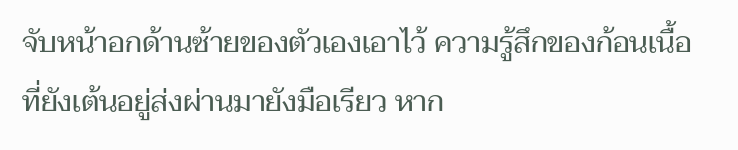จับหน้าอกด้านซ้ายของตัวเองเอาไว้ ความรู้สึกของก้อนเนื้อที่ยังเต้นอยู่ส่งผ่านมายังมือเรียว หาก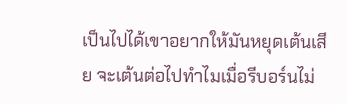เป็นไปได้เขาอยากให้มันหยุดเต้นเสีย จะเต้นต่อไปทำไมเมื่อรีบอร์นไม่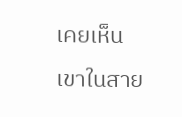เคยเห็นเขาในสาย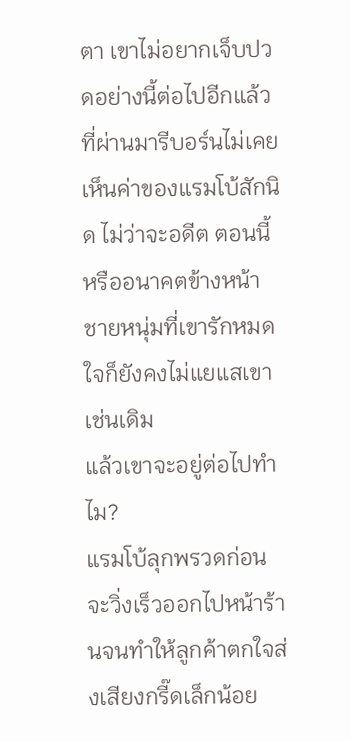ตา เขาไม่อยากเจ็บปวดอย่างนี้ต่อไปอีกแล้ว ที่ผ่านมารีบอร์นไม่เคยเห็นค่าของแรมโบ้สักนิด ไม่ว่าจะอดีต ตอนนี้หรืออนาคตข้างหน้า ชายหนุ่มที่เขารักหมดใจก็ยังคงไม่แยแสเขาเช่นเดิม
แล้วเขาจะอยู่ต่อไปทำไม?
แรมโบ้ลุกพรวดก่อนจะวิ่งเร็วออกไปหน้าร้านจนทำให้ลูกค้าตกใจส่งเสียงกรี๊ดเล็กน้อย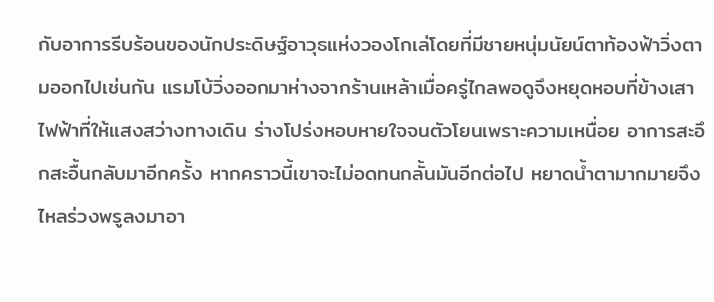กับอาการรีบร้อนของนักประดิษฐ์อาวุธแห่งวองโกเล่โดยที่มีชายหนุ่มนัยน์ตาท้องฟ้าวิ่งตามออกไปเช่นกัน แรมโบ้วิ่งออกมาห่างจากร้านเหล้าเมื่อครู่ไกลพอดูจึงหยุดหอบที่ข้างเสาไฟฟ้าที่ให้แสงสว่างทางเดิน ร่างโปร่งหอบหายใจจนตัวโยนเพราะความเหนื่อย อาการสะอึกสะอื้นกลับมาอีกครั้ง หากคราวนี้เขาจะไม่อดทนกลั้นมันอีกต่อไป หยาดน้ำตามากมายจึงไหลร่วงพรูลงมาอา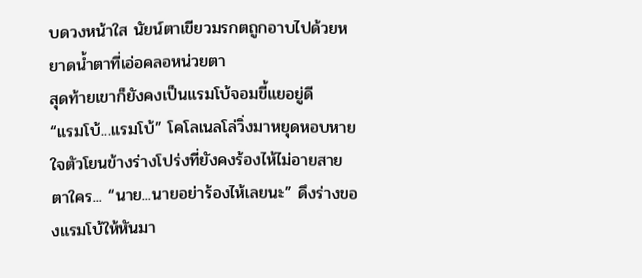บดวงหน้าใส นัยน์ตาเขียวมรกตถูกอาบไปด้วยหยาดน้ำตาที่เอ่อคลอหน่วยตา
สุดท้ายเขาก็ยังคงเป็นแรมโบ้จอมขี้แยอยู่ดี
“แรมโบ้...แรมโบ้” โคโลเนลโล่วิ่งมาหยุดหอบหายใจตัวโยนข้างร่างโปร่งที่ยังคงร้องไห้ไม่อายสายตาใคร... “นาย...นายอย่าร้องไห้เลยนะ” ดึงร่างของแรมโบ้ให้หันมา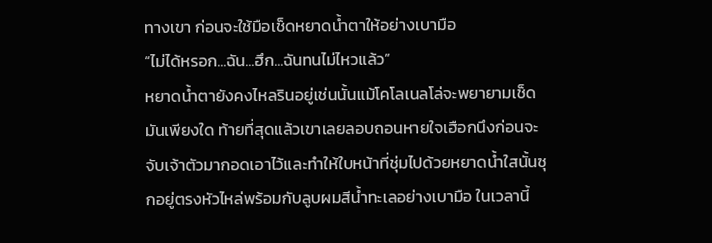ทางเขา ก่อนจะใช้มือเช็ดหยาดน้ำตาให้อย่างเบามือ
“ไม่ได้หรอก...ฉัน...ฮึก...ฉันทนไม่ไหวแล้ว”
หยาดน้ำตายังคงไหลรินอยู่เช่นนั้นแม้โคโลเนลโล่จะพยายามเช็ดมันเพียงใด ท้ายที่สุดแล้วเขาเลยลอบถอนหายใจเฮือกนึงก่อนจะจับเจ้าตัวมากอดเอาไว้และทำให้ใบหน้าที่ชุ่มไปด้วยหยาดน้ำใสนั้นซุกอยู่ตรงหัวไหล่พร้อมกับลูบผมสีน้ำทะเลอย่างเบามือ ในเวลานี้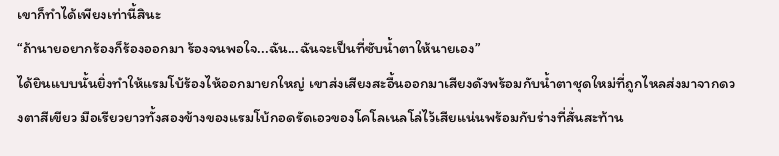เขาก็ทำได้เพียงเท่านี้สินะ
“ถ้านายอยากร้องก็ร้องออกมา ร้องจนพอใจ...ฉัน...ฉันจะเป็นที่ซับน้ำตาให้นายเอง”
ได้ยินแบบนั้นยิ่งทำให้แรมโบ้ร้องไห้ออกมายกใหญ่ เขาส่งเสียงสะอื้นออกมาเสียงดังพร้อมกับน้ำตาชุดใหม่ที่ถูกไหลส่งมาจากดวงตาสีเขียว มือเรียวยาวทั้งสองข้างของแรมโบ้กอดรัดเอวของโคโลเนลโล่ไว้เสียแน่นพร้อมกับร่างที่สั่นสะท้าน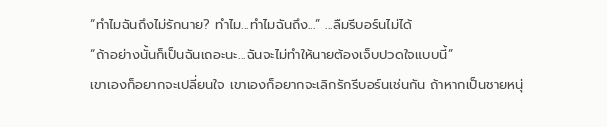“ทำไมฉันถึงไม่รักนาย? ทำไม...ทำไมฉันถึง...” ...ลืมรีบอร์นไม่ได้
“ถ้าอย่างนั้นก็เป็นฉันเถอะนะ...ฉันจะไม่ทำให้นายต้องเจ็บปวดใจแบบนี้”
เขาเองก็อยากจะเปลี่ยนใจ เขาเองก็อยากจะเลิกรักรีบอร์นเช่นกัน ถ้าหากเป็นชายหนุ่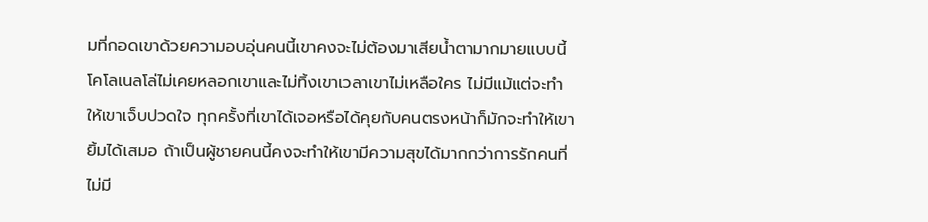มที่กอดเขาด้วยความอบอุ่นคนนี้เขาคงจะไม่ต้องมาเสียน้ำตามากมายแบบนี้ โคโลเนลโล่ไม่เคยหลอกเขาและไม่ทิ้งเขาเวลาเขาไม่เหลือใคร ไม่มีแม้แต่จะทำให้เขาเจ็บปวดใจ ทุกครั้งที่เขาได้เจอหรือได้คุยกับคนตรงหน้าก็มักจะทำให้เขายิ้มได้เสมอ ถ้าเป็นผู้ชายคนนี้คงจะทำให้เขามีความสุขได้มากกว่าการรักคนที่ไม่มี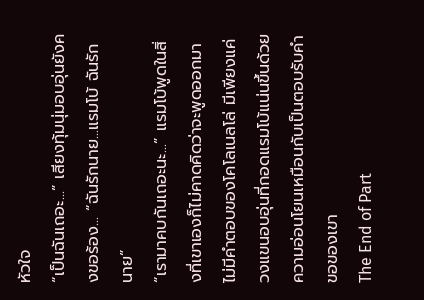หัวใจ
“เป็นฉันเถอะ...” เสียงทุ้มนุ่มอบอุ่นยังคงขอร้อง... “ฉันรักนาย...แรมโบ้ ฉันรักนาย”
“เรามาคบกันเถอะนะ...” แรมโบ้พูดในสิ่งที่เขาเองก็ไม่คาดคิดว่าจะพูดออกมา
ไม่มีคำตอบของโคโลเนลโล่ มีเพียงแค่วงแขนอบอุ่นที่กอดแรมโบ้แน่นขึ้นด้วยความอ่อนโยนเหมือนกับเป็นตอบรับคำขอของเขา
The End of Part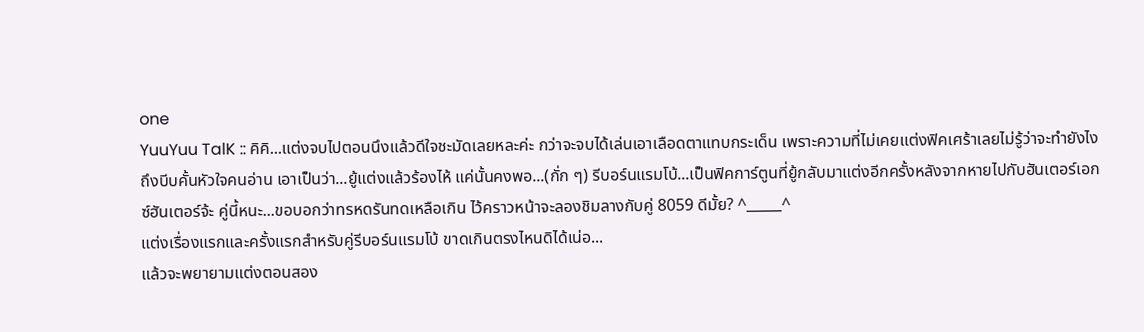one
YuuYuu TalK :: คิคิ...แต่งจบไปตอนนึงแล้วดีใจชะมัดเลยหละค่ะ กว่าจะจบได้เล่นเอาเลือดตาแทบกระเด็น เพราะความที่ไม่เคยแต่งฟิคเศร้าเลยไม่รู้ว่าจะทำยังไงถึงบีบคั้นหัวใจคนอ่าน เอาเป็นว่า...ยู้แต่งแล้วร้องไห้ แค่นั้นคงพอ...(กั่ก ๆ) รีบอร์นแรมโบ้...เป็นฟิคการ์ตูนที่ยู้กลับมาแต่งอีกครั้งหลังจากหายไปกับฮันเตอร์เอกซ์ฮันเตอร์จ้ะ คู่นี้หนะ...ขอบอกว่าทรหดรันทดเหลือเกิน ไว้คราวหน้าจะลองชิมลางกับคู่ 8059 ดีมั้ย? ^_____^
แต่งเรื่องแรกและครั้งแรกสำหรับคู่รีบอร์นแรมโบ้ ขาดเกินตรงไหนดิได้เน่อ...
แล้วจะพยายามแต่งตอนสอง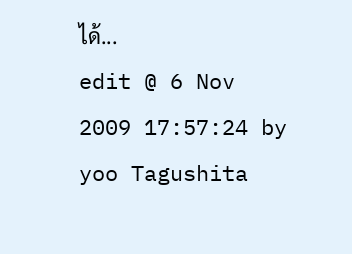ได้...
edit @ 6 Nov 2009 17:57:24 by yoo Tagushita